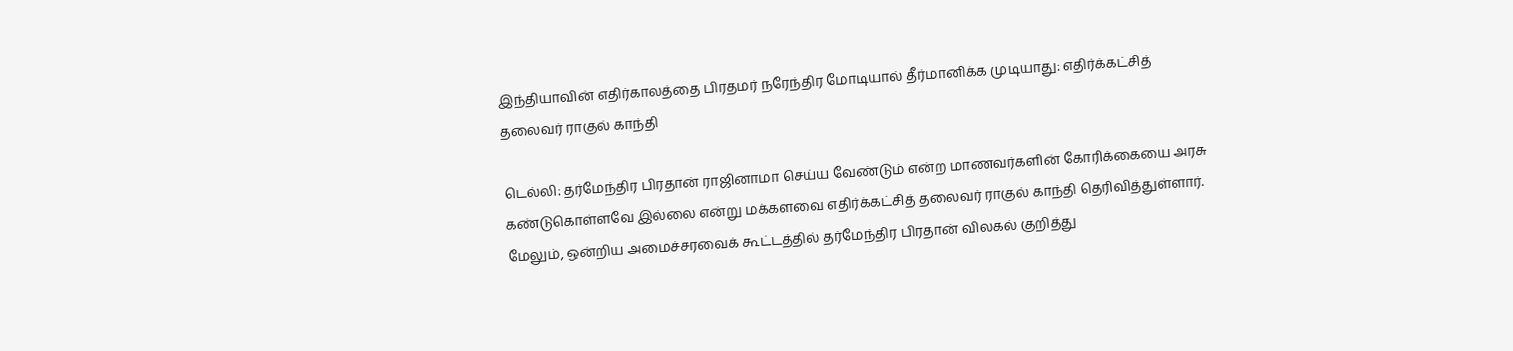இந்தியாவின் எதிர்காலத்தை பிரதமர் நரேந்திர மோடியால் தீர்மானிக்க முடியாது: எதிர்க்கட்சித் தலைவர் ராகுல் காந்தி

டெல்லி: தர்மேந்திர பிரதான் ராஜினாமா செய்ய வேண்டும் என்ற மாணவர்களின் கோரிக்கையை அரசு கண்டுகொள்ளவே இல்லை என்று மக்களவை எதிர்க்கட்சித் தலைவர் ராகுல் காந்தி தெரிவித்துள்ளார். மேலும், ஒன்றிய அமைச்சரவைக் கூட்டத்தில் தர்மேந்திர பிரதான் விலகல் குறித்து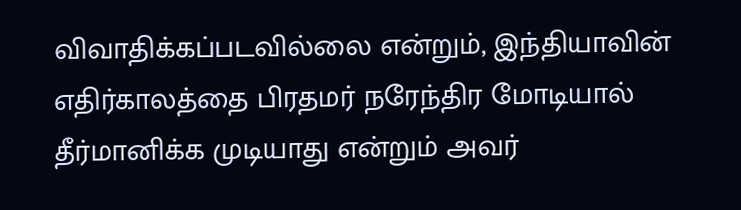விவாதிக்கப்படவில்லை என்றும், இந்தியாவின் எதிர்காலத்தை பிரதமர் நரேந்திர மோடியால் தீர்மானிக்க முடியாது என்றும் அவர்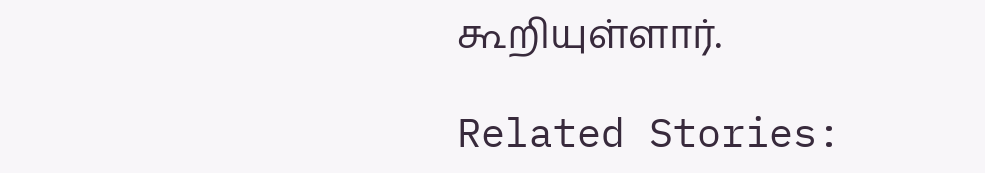கூறியுள்ளார்.

Related Stories: